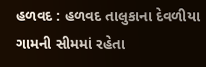હળવદ : હળવદ તાલુકાના દેવળીયા ગામની સીમમાં રહેતા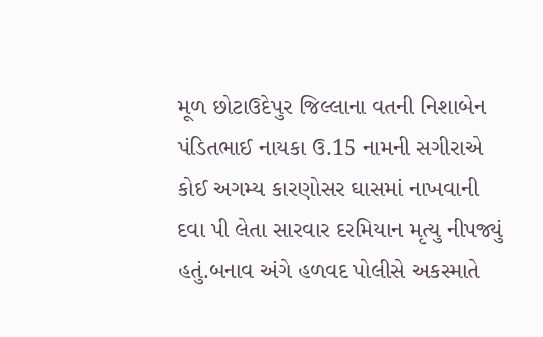મૂળ છોટાઉદેપુર જિલ્લાના વતની નિશાબેન પંડિતભાઈ નાયકા ઉ.15 નામની સગીરાએ કોઈ અગમ્ય કારણોસર ઘાસમાં નાખવાની દવા પી લેતા સારવાર દરમિયાન મૃત્યુ નીપજ્યું હતું.બનાવ અંગે હળવદ પોલીસે અકસ્માતે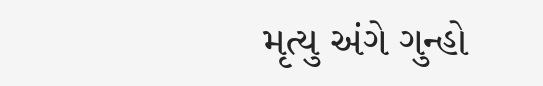મૃત્યુ અંગે ગુન્હો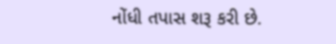નોંધી તપાસ શરૂ કરી છે.